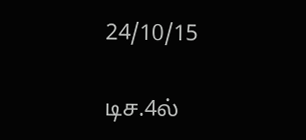24/10/15

டிச.4ல்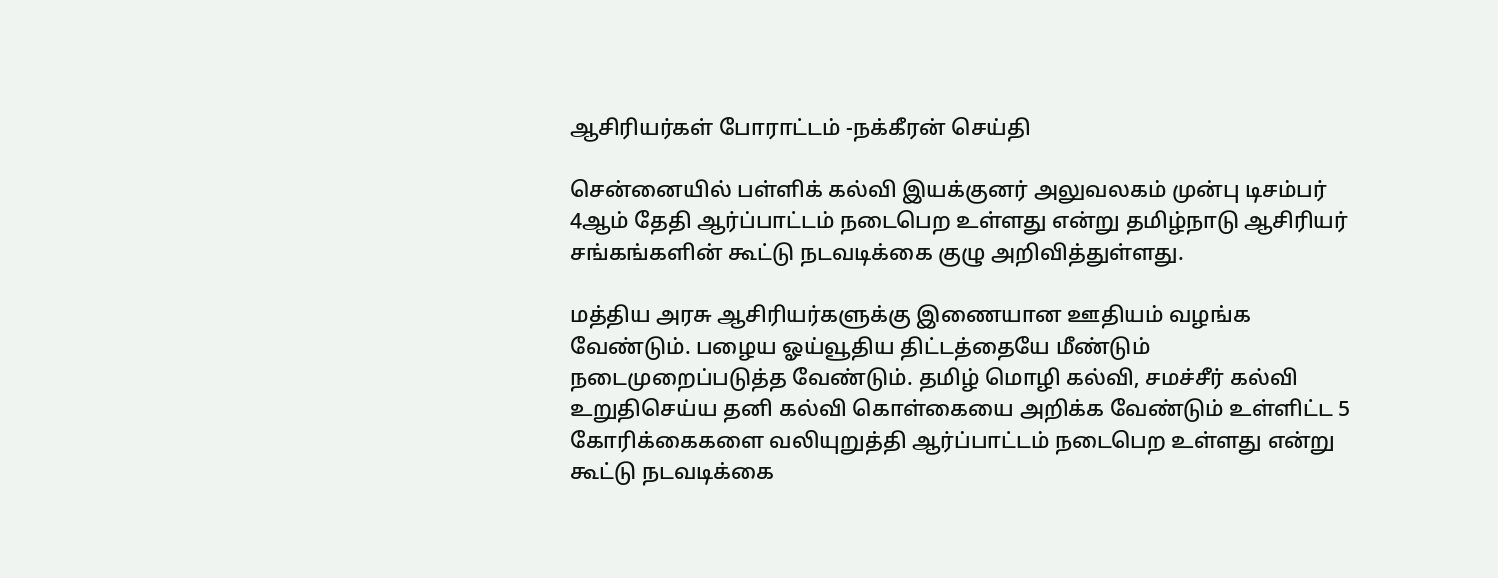ஆசிரியர்கள் போராட்டம் -நக்கீரன் செய்தி

சென்னையில் பள்ளிக் கல்வி இயக்குனர் அலுவலகம் முன்பு டிசம்பர் 4ஆம் தேதி ஆர்ப்பாட்டம் நடைபெற உள்ளது என்று தமிழ்நாடு ஆசிரியர் சங்கங்களின் கூட்டு நடவடிக்கை குழு அறிவித்துள்ளது.

மத்திய அரசு ஆசிரியர்களுக்கு இணையான ஊதியம் வழங்க வேண்டும். பழைய ஓய்வூதிய திட்டத்தையே மீண்டும் நடைமுறைப்படுத்த வேண்டும். தமிழ் மொழி கல்வி, சமச்சீர் கல்வி உறுதிசெய்ய தனி கல்வி கொள்கையை அறிக்க வேண்டும் உள்ளிட்ட 5 கோரிக்கைகளை வலியுறுத்தி ஆர்ப்பாட்டம் நடைபெற உள்ளது என்று கூட்டு நடவடிக்கை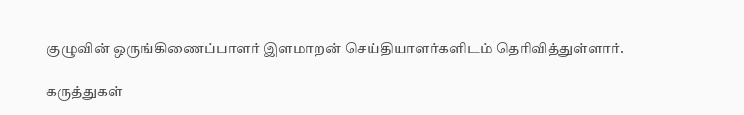குழுவின் ஒருங்கிணைப்பாளர் இளமாறன் செய்தியாளர்களிடம் தெரிவித்துள்ளார்.

கருத்துகள்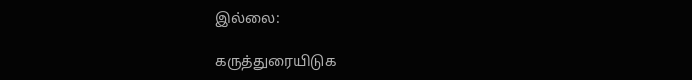இல்லை:

கருத்துரையிடுக